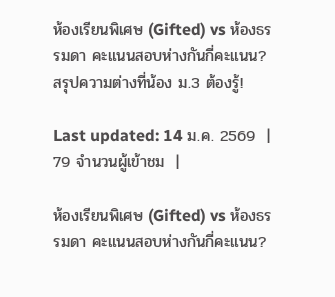ห้องเรียนพิเศษ (Gifted) vs ห้องธรรมดา คะแนนสอบห่างกันกี่คะแนน? สรุปความต่างที่น้อง ม.3 ต้องรู้!

Last updated: 14 ม.ค. 2569  |  79 จำนวนผู้เข้าชม  |

ห้องเรียนพิเศษ (Gifted) vs ห้องธรรมดา คะแนนสอบห่างกันกี่คะแนน?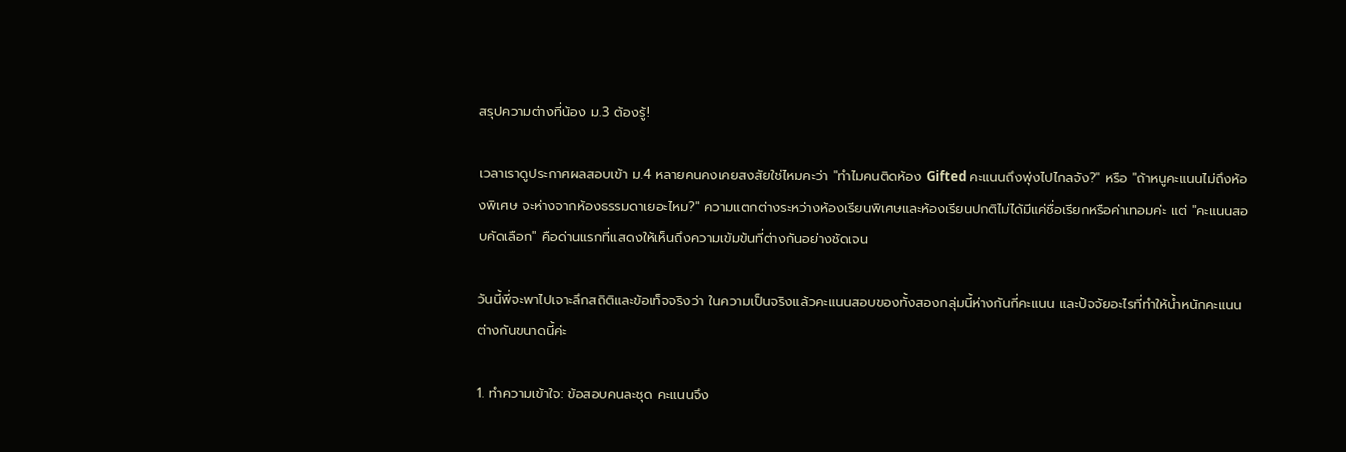สรุปความต่างที่น้อง ม.3 ต้องรู้!

เวลาเราดูประกาศผลสอบเข้า ม.4 หลายคนคงเคยสงสัยใช่ไหมคะว่า "ทำไมคนติดห้อง Gifted คะแนนถึงพุ่งไปไกลจัง?" หรือ "ถ้าหนูคะแนนไม่ถึงห้องพิเศษ จะห่างจากห้องธรรมดาเยอะไหม?" ความแตกต่างระหว่างห้องเรียนพิเศษและห้องเรียนปกติไม่ได้มีแค่ชื่อเรียกหรือค่าเทอมค่ะ แต่ "คะแนนสอบคัดเลือก" คือด่านแรกที่แสดงให้เห็นถึงความเข้มข้นที่ต่างกันอย่างชัดเจน

วันนี้พี่จะพาไปเจาะลึกสถิติและข้อเท็จจริงว่า ในความเป็นจริงแล้วคะแนนสอบของทั้งสองกลุ่มนี้ห่างกันกี่คะแนน และปัจจัยอะไรที่ทำให้น้ำหนักคะแนนต่างกันขนาดนี้ค่ะ

1. ทำความเข้าใจ: ข้อสอบคนละชุด คะแนนจึง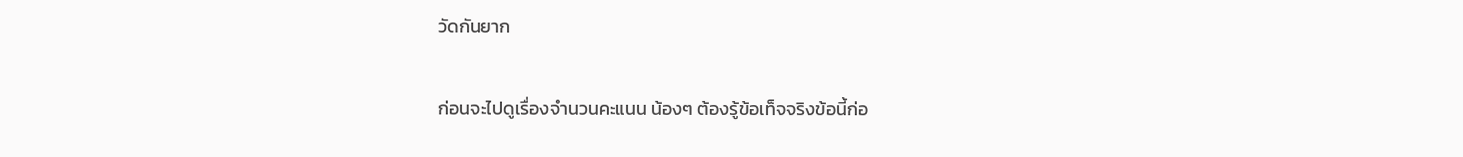วัดกันยาก

ก่อนจะไปดูเรื่องจำนวนคะแนน น้องๆ ต้องรู้ข้อเท็จจริงข้อนี้ก่อ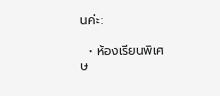นค่ะ:

  • ห้องเรียนพิเศษ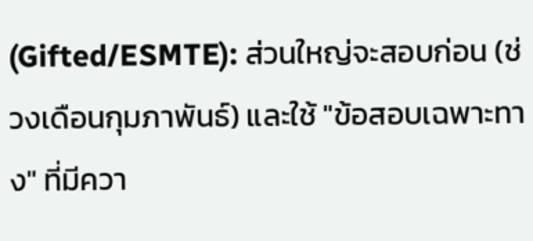(Gifted/ESMTE): ส่วนใหญ่จะสอบก่อน (ช่วงเดือนกุมภาพันธ์) และใช้ "ข้อสอบเฉพาะทาง" ที่มีควา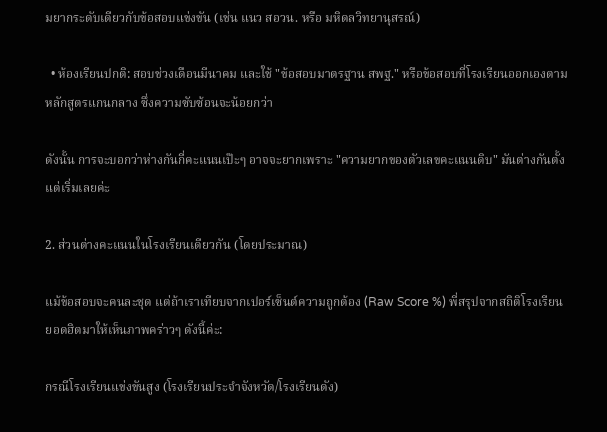มยากระดับเดียวกับข้อสอบแข่งขัน (เช่น แนว สอวน. หรือ มหิดลวิทยานุสรณ์)

  • ห้องเรียนปกติ: สอบช่วงเดือนมีนาคม และใช้ "ข้อสอบมาตรฐาน สพฐ." หรือข้อสอบที่โรงเรียนออกเองตามหลักสูตรแกนกลาง ซึ่งความซับซ้อนจะน้อยกว่า

ดังนั้น การจะบอกว่าห่างกันกี่คะแนนเป๊ะๆ อาจจะยากเพราะ "ความยากของตัวเลขคะแนนดิบ" มันต่างกันตั้งแต่เริ่มเลยค่ะ

2. ส่วนต่างคะแนนในโรงเรียนเดียวกัน (โดยประมาณ)

แม้ข้อสอบจะคนละชุด แต่ถ้าเราเทียบจากเปอร์เซ็นต์ความถูกต้อง (Raw Score %) พี่สรุปจากสถิติโรงเรียนยอดฮิตมาให้เห็นภาพคร่าวๆ ดังนี้ค่ะ:

กรณีโรงเรียนแข่งขันสูง (โรงเรียนประจำจังหวัด/โรงเรียนดัง)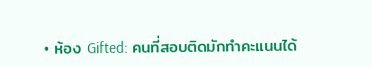• ห้อง Gifted: คนที่สอบติดมักทำคะแนนได้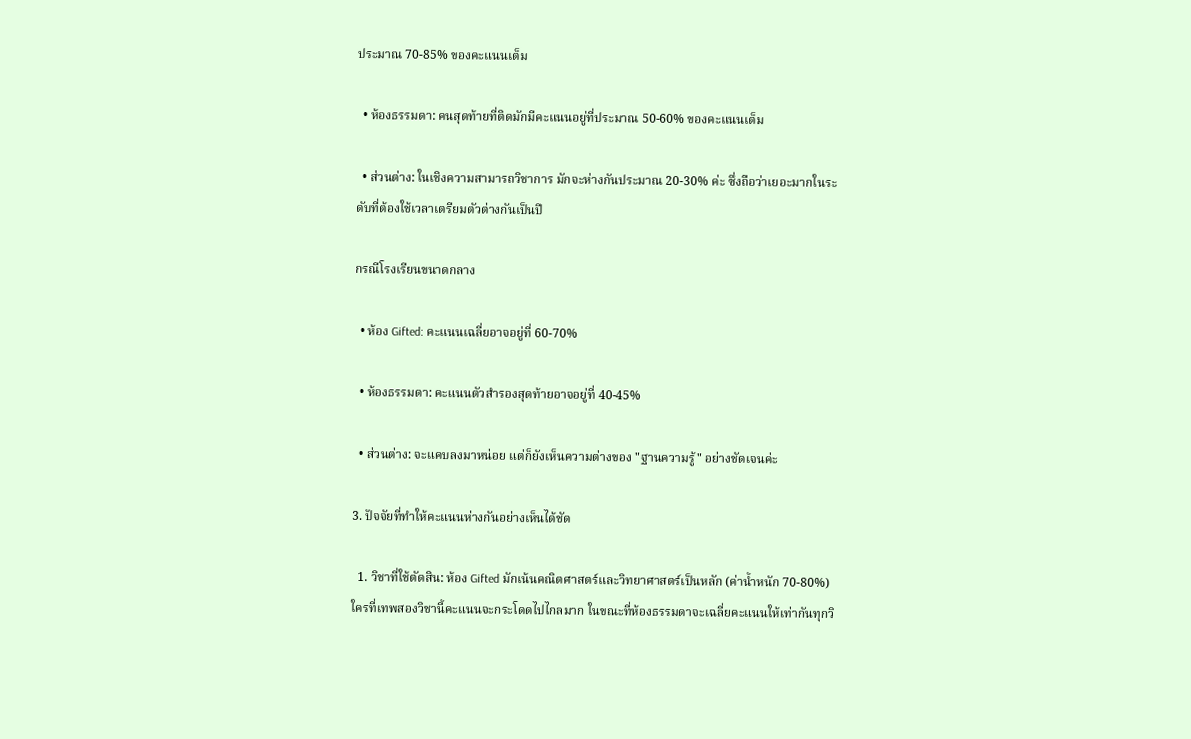ประมาณ 70-85% ของคะแนนเต็ม

  • ห้องธรรมดา: คนสุดท้ายที่ติดมักมีคะแนนอยู่ที่ประมาณ 50-60% ของคะแนนเต็ม

  • ส่วนต่าง: ในเชิงความสามารถวิชาการ มักจะห่างกันประมาณ 20-30% ค่ะ ซึ่งถือว่าเยอะมากในระดับที่ต้องใช้เวลาเตรียมตัวต่างกันเป็นปี

กรณีโรงเรียนขนาดกลาง

  • ห้อง Gifted: คะแนนเฉลี่ยอาจอยู่ที่ 60-70%

  • ห้องธรรมดา: คะแนนตัวสำรองสุดท้ายอาจอยู่ที่ 40-45%

  • ส่วนต่าง: จะแคบลงมาหน่อย แต่ก็ยังเห็นความต่างของ "ฐานความรู้" อย่างชัดเจนค่ะ

3. ปัจจัยที่ทำให้คะแนนห่างกันอย่างเห็นได้ชัด

  1. วิชาที่ใช้ตัดสิน: ห้อง Gifted มักเน้นคณิตศาสตร์และวิทยาศาสตร์เป็นหลัก (ค่าน้ำหนัก 70-80%) ใครที่เทพสองวิชานี้คะแนนจะกระโดดไปไกลมาก ในขณะที่ห้องธรรมดาจะเฉลี่ยคะแนนให้เท่ากันทุกวิ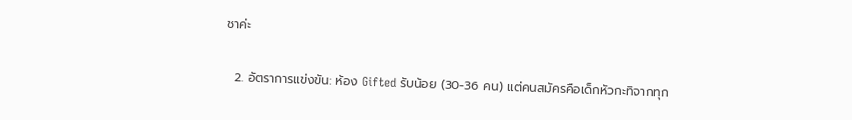ชาค่ะ

  2. อัตราการแข่งขัน: ห้อง Gifted รับน้อย (30-36 คน) แต่คนสมัครคือเด็กหัวกะทิจากทุก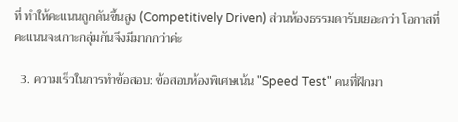ที่ ทำให้คะแนนถูกดันขึ้นสูง (Competitively Driven) ส่วนห้องธรรมดารับเยอะกว่า โอกาสที่คะแนนจะเกาะกลุ่มกันจึงมีมากกว่าค่ะ

  3. ความเร็วในการทำข้อสอบ: ข้อสอบห้องพิเศษเน้น "Speed Test" คนที่ฝึกมา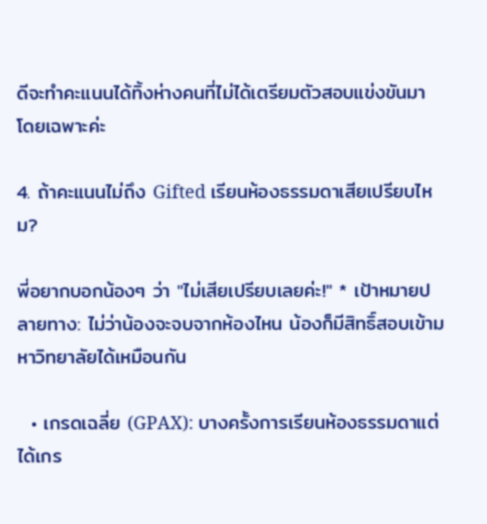ดีจะทำคะแนนได้ทิ้งห่างคนที่ไม่ได้เตรียมตัวสอบแข่งขันมาโดยเฉพาะค่ะ

4. ถ้าคะแนนไม่ถึง Gifted เรียนห้องธรรมดาเสียเปรียบไหม?

พี่อยากบอกน้องๆ ว่า "ไม่เสียเปรียบเลยค่ะ!" * เป้าหมายปลายทาง: ไม่ว่าน้องจะจบจากห้องไหน น้องก็มีสิทธิ์สอบเข้ามหาวิทยาลัยได้เหมือนกัน

  • เกรดเฉลี่ย (GPAX): บางครั้งการเรียนห้องธรรมดาแต่ได้เกร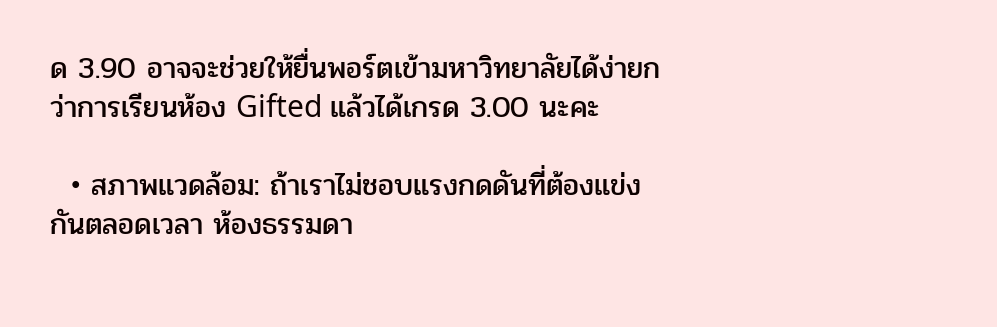ด 3.90 อาจจะช่วยให้ยื่นพอร์ตเข้ามหาวิทยาลัยได้ง่ายกว่าการเรียนห้อง Gifted แล้วได้เกรด 3.00 นะคะ

  • สภาพแวดล้อม: ถ้าเราไม่ชอบแรงกดดันที่ต้องแข่งกันตลอดเวลา ห้องธรรมดา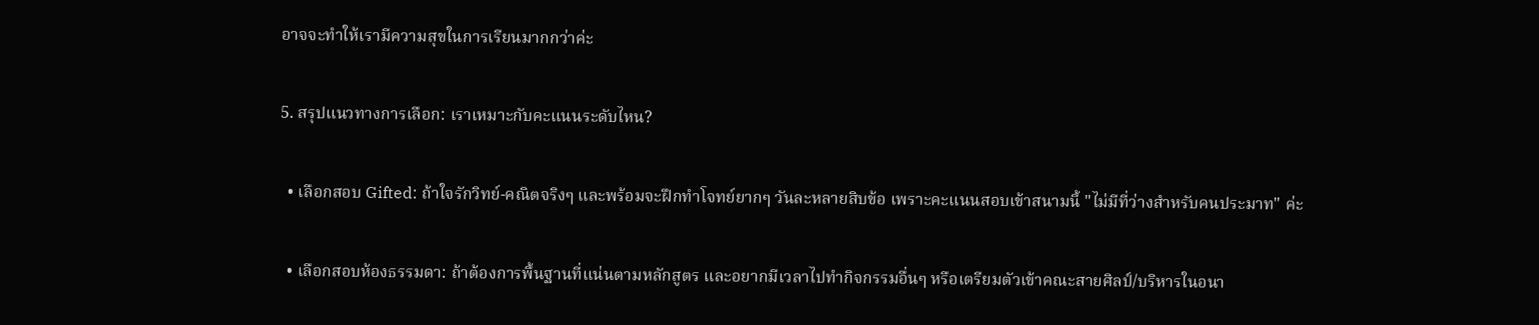อาจจะทำให้เรามีความสุขในการเรียนมากกว่าค่ะ

5. สรุปแนวทางการเลือก: เราเหมาะกับคะแนนระดับไหน?

  • เลือกสอบ Gifted: ถ้าใจรักวิทย์-คณิตจริงๆ และพร้อมจะฝึกทำโจทย์ยากๆ วันละหลายสิบข้อ เพราะคะแนนสอบเข้าสนามนี้ "ไม่มีที่ว่างสำหรับคนประมาท" ค่ะ

  • เลือกสอบห้องธรรมดา: ถ้าต้องการพื้นฐานที่แน่นตามหลักสูตร และอยากมีเวลาไปทำกิจกรรมอื่นๆ หรือเตรียมตัวเข้าคณะสายศิลป์/บริหารในอนา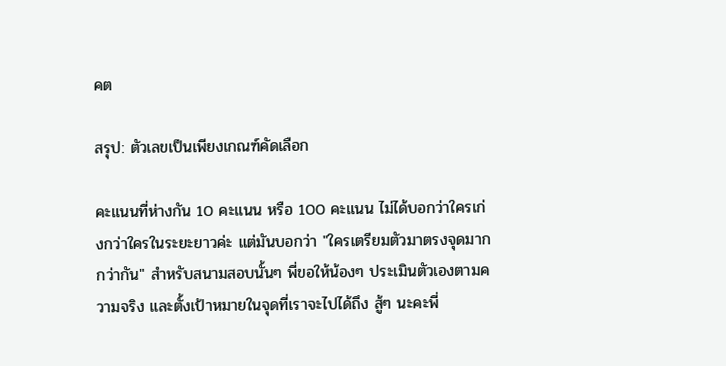คต

สรุป: ตัวเลขเป็นเพียงเกณฑ์คัดเลือก

คะแนนที่ห่างกัน 10 คะแนน หรือ 100 คะแนน ไม่ได้บอกว่าใครเก่งกว่าใครในระยะยาวค่ะ แต่มันบอกว่า "ใครเตรียมตัวมาตรงจุดมากกว่ากัน" สำหรับสนามสอบนั้นๆ พี่ขอให้น้องๆ ประเมินตัวเองตามความจริง และตั้งเป้าหมายในจุดที่เราจะไปได้ถึง สู้ๆ นะคะพี่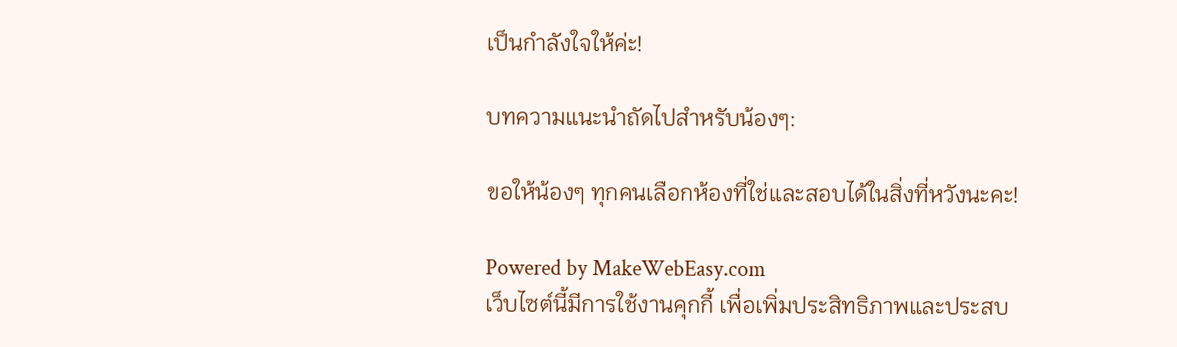เป็นกำลังใจให้ค่ะ!

บทความแนะนำถัดไปสำหรับน้องๆ:

ขอให้น้องๆ ทุกคนเลือกห้องที่ใช่และสอบได้ในสิ่งที่หวังนะคะ!

Powered by MakeWebEasy.com
เว็บไซต์นี้มีการใช้งานคุกกี้ เพื่อเพิ่มประสิทธิภาพและประสบ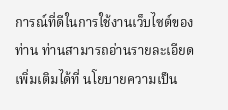การณ์ที่ดีในการใช้งานเว็บไซต์ของท่าน ท่านสามารถอ่านรายละเอียดเพิ่มเติมได้ที่ นโยบายความเป็น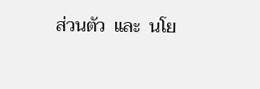ส่วนตัว  และ  นโย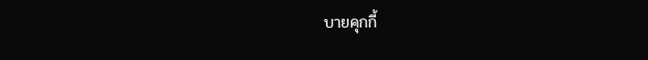บายคุกกี้